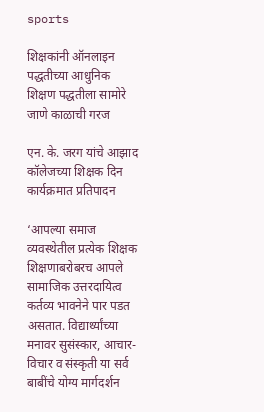sports

शिक्षकांनी ऑनलाइन पद्धतीच्या आधुनिक शिक्षण पद्धतीला सामोरे जाणे काळाची गरज

एन. के. जरग यांचे आझाद कॉलेजच्या शिक्षक दिन कार्यक्रमात प्रतिपादन

‘आपल्या समाज व्यवस्थेतील प्रत्येक शिक्षक शिक्षणाबरोबरच आपले सामाजिक उत्तरदायित्व कर्तव्य भावनेने पार पडत असतात. विद्यार्थ्यांच्या मनावर सुसंस्कार, आचार-विचार व संस्कृती या सर्व बाबींचे योग्य मार्गदर्शन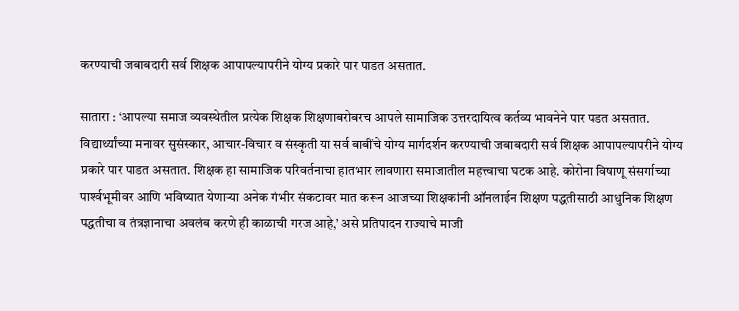करण्याची जबाबदारी सर्व शिक्षक आपापल्यापरीने योग्य प्रकारे पार पाडत असतात.

सातारा : ‘आपल्या समाज व्यवस्थेतील प्रत्येक शिक्षक शिक्षणाबरोबरच आपले सामाजिक उत्तरदायित्व कर्तव्य भावनेने पार पडत असतात. विद्यार्थ्यांच्या मनावर सुसंस्कार, आचार-विचार व संस्कृती या सर्व बाबींचे योग्य मार्गदर्शन करण्याची जबाबदारी सर्व शिक्षक आपापल्यापरीने योग्य प्रकारे पार पाडत असतात. शिक्षक हा सामाजिक परिवर्तनाचा हातभार लावणारा समाजातील महत्त्वाचा घटक आहे. कोरोना विषाणू संसर्गाच्या पार्श्‍वभूमीवर आणि भविष्यात येणार्‍या अनेक गंभीर संकटावर मात करून आजच्या शिक्षकांनी ऑनलाईन शिक्षण पद्धतीसाठी आधुनिक शिक्षण पद्धतीचा व तंत्रज्ञानाचा अवलंब करणे ही काळाची गरज आहे,’ असे प्रतिपादन राज्याचे माजी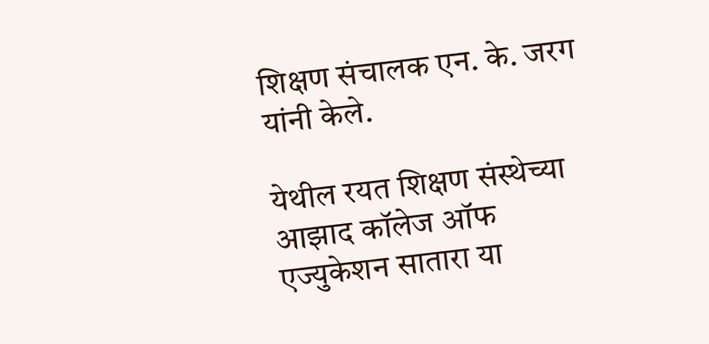शिक्षण संचालक एन. के. जरग यांनी केले.

येथील रयत शिक्षण संस्थेच्या आझाद कॉलेज ऑफ एज्युकेशन सातारा या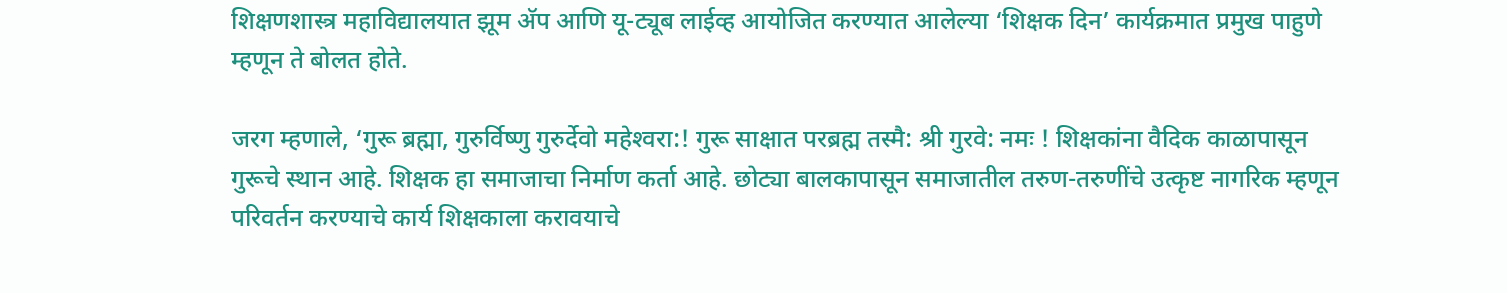शिक्षणशास्त्र महाविद्यालयात झूम अ‍ॅप आणि यू-ट्यूब लाईव्ह आयोजित करण्यात आलेल्या ‘शिक्षक दिन’ कार्यक्रमात प्रमुख पाहुणे म्हणून ते बोलत होते.

जरग म्हणाले, ‘गुरू ब्रह्मा, गुरुर्विष्णु गुरुर्देवो महेश्‍वरा:! गुरू साक्षात परब्रह्म तस्मै: श्री गुरवे: नमः ! शिक्षकांना वैदिक काळापासून गुरूचे स्थान आहे. शिक्षक हा समाजाचा निर्माण कर्ता आहे. छोट्या बालकापासून समाजातील तरुण-तरुणींचे उत्कृष्ट नागरिक म्हणून परिवर्तन करण्याचे कार्य शिक्षकाला करावयाचे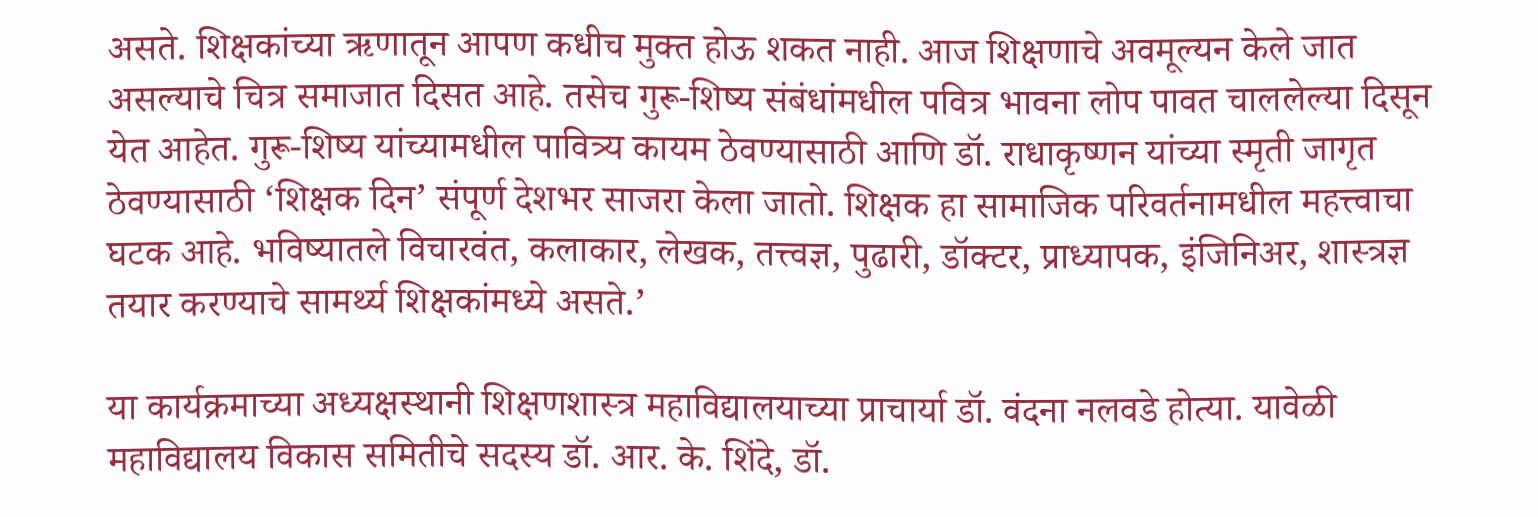असते. शिक्षकांच्या ऋणातून आपण कधीच मुक्त होऊ शकत नाही. आज शिक्षणाचे अवमूल्यन केले जात असल्याचे चित्र समाजात दिसत आहे. तसेच गुरू-शिष्य संबंधांमधील पवित्र भावना लोप पावत चाललेल्या दिसून येत आहेत. गुरू-शिष्य यांच्यामधील पावित्र्य कायम ठेवण्यासाठी आणि डॉ. राधाकृष्णन यांच्या स्मृती जागृत ठेवण्यासाठी ‘शिक्षक दिन’ संपूर्ण देशभर साजरा केला जातो. शिक्षक हा सामाजिक परिवर्तनामधील महत्त्वाचा घटक आहे. भविष्यातले विचारवंत, कलाकार, लेखक, तत्त्वज्ञ, पुढारी, डॉक्टर, प्राध्यापक, इंजिनिअर, शास्त्रज्ञ तयार करण्याचे सामर्थ्य शिक्षकांमध्ये असते.’

या कार्यक्रमाच्या अध्यक्षस्थानी शिक्षणशास्त्र महाविद्यालयाच्या प्राचार्या डॉ. वंदना नलवडे होत्या. यावेळी महाविद्यालय विकास समितीचे सदस्य डॉ. आर. के. शिंदे, डॉ.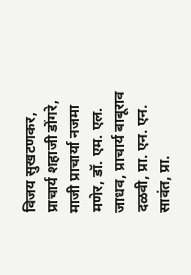विजय सुखटणकर, प्राचार्य शहाजी डोंगरे, माजी प्राचार्या नजमा मणेर, डॉ. एम. एल. जाधव, प्राचार्य बाबूराव दळवी, प्रा. एन. एन. सावंत, प्रा.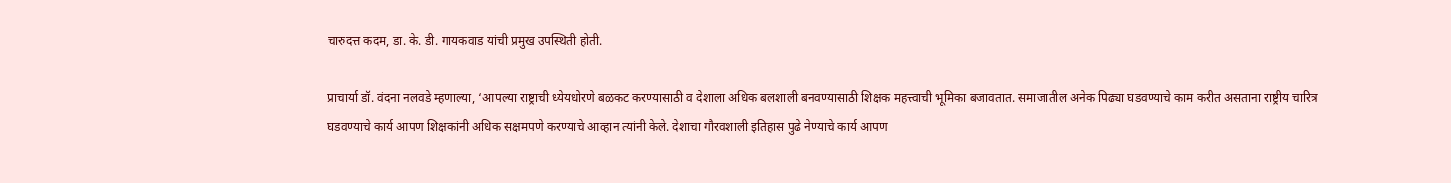चारुदत्त कदम, डा. के. डी. गायकवाड यांची प्रमुख उपस्थिती होती.

प्राचार्या डॉ. वंदना नलवडे म्हणाल्या, ‘आपल्या राष्ट्राची ध्येयधोरणे बळकट करण्यासाठी व देशाला अधिक बलशाली बनवण्यासाठी शिक्षक महत्त्वाची भूमिका बजावतात. समाजातील अनेक पिढ्या घडवण्याचे काम करीत असताना राष्ट्रीय चारित्र घडवण्याचे कार्य आपण शिक्षकांनी अधिक सक्षमपणे करण्याचे आव्हान त्यांनी केले. देशाचा गौरवशाली इतिहास पुढे नेण्याचे कार्य आपण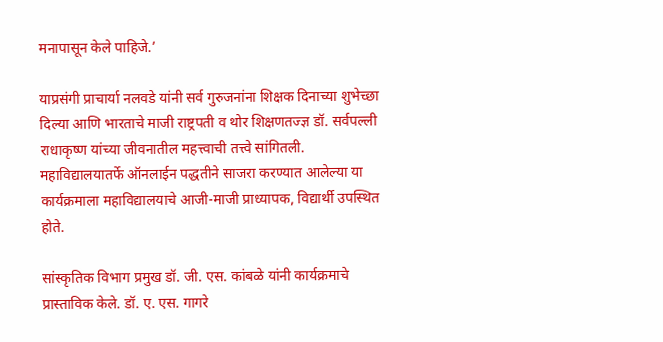मनापासून केले पाहिजे.’

याप्रसंगी प्राचार्या नलवडे यांनी सर्व गुरुजनांना शिक्षक दिनाच्या शुभेच्छा दिल्या आणि भारताचे माजी राष्ट्रपती व थोर शिक्षणतज्ज्ञ डॉ. सर्वपल्ली राधाकृष्ण यांच्या जीवनातील महत्त्वाची तत्त्वे सांगितली.
महाविद्यालयातर्फे ऑनलाईन पद्धतीने साजरा करण्यात आलेल्या या कार्यक्रमाला महाविद्यालयाचे आजी-माजी प्राध्यापक, विद्यार्थी उपस्थित होते.

सांस्कृतिक विभाग प्रमुख डॉ. जी. एस. कांबळे यांनी कार्यक्रमाचे प्रास्ताविक केले. डॉ. ए. एस. गागरे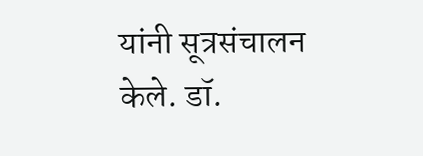यांनी सूत्रसंचालन केले. डॉ.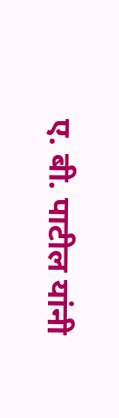ए. बी. पाटील यांनी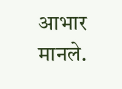आभार मानले.